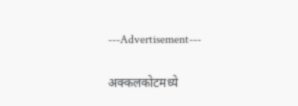---Advertisement---

अक्कलकोटमध्ये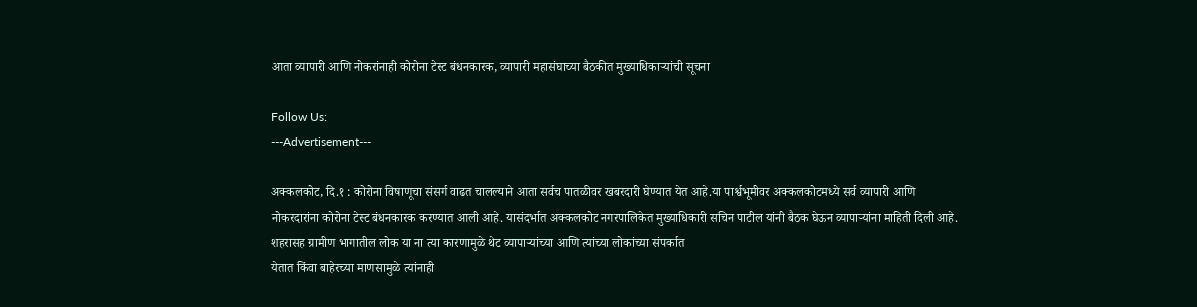आता व्यापारी आणि नोकरांनाही कोरोना टेस्ट बंधनकारक, व्यापारी महासंघाच्या बैठकीत मुख्याधिकाऱ्यांची सूचना

Follow Us:
---Advertisement---

अक्कलकोट, दि.१ : कोरोना विषाणूचा संसर्ग वाढत चालल्याने आता सर्वच पातळीवर खबरदारी घेण्यात येत आहे.या पार्श्वभूमीवर अक्कलकोटमध्ये सर्व व्यापारी आणि नोकरदारांना कोरोना टेस्ट बंधनकारक करण्यात आली आहे. यासंदर्भात अक्कलकोट नगरपालिकेत मुख्याधिकारी सचिन पाटील यांनी बैठक घेऊन व्यापार्‍यांना माहिती दिली आहे. शहरासह ग्रामीण भागातील लोक या ना त्या कारणामुळे थेट व्यापाऱ्यांच्या आणि त्यांच्या लोकांच्या संपर्कात
येतात किंवा बाहेरच्या माणसामुळे त्यांनाही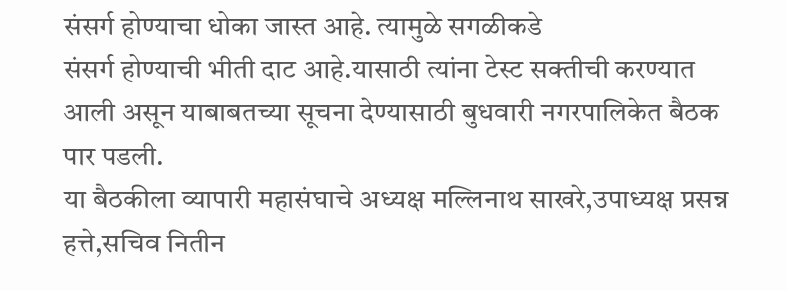संसर्ग होण्याचा धोका जास्त आहे. त्यामुळे सगळीकडे
संसर्ग होण्याची भीती दाट आहे.यासाठी त्यांना टेस्ट सक्तीची करण्यात आली असून याबाबतच्या सूचना देण्यासाठी बुधवारी नगरपालिकेत बैठक पार पडली.
या बैठकीला व्यापारी महासंघाचे अध्यक्ष मल्लिनाथ साखरे,उपाध्यक्ष प्रसन्न हत्ते,सचिव नितीन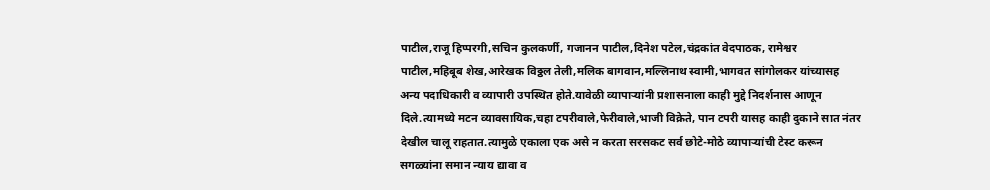पाटील,राजू हिप्परगी,सचिन कुलकर्णी, गजानन पाटील,दिनेश पटेल,चंद्रकांत वेदपाठक, रामेश्वर पाटील,महिबूब शेख,आरेखक विठ्ठल तेली,मलिक बागवान,मल्लिनाथ स्वामी,भागवत सांगोलकर यांच्यासह
अन्य पदाधिकारी व व्यापारी उपस्थित होते.यावेळी व्यापाऱ्यांनी प्रशासनाला काही मुद्दे निदर्शनास आणून दिले.त्यामध्ये मटन व्यावसायिक,चहा टपरीवाले,फेरीवाले,भाजी विक्रेते, पान टपरी यासह काही दुकाने सात नंतर देखील चालू राहतात.त्यामुळे एकाला एक असे न करता सरसकट सर्व छोटे-मोठे व्यापाऱ्यांची टेस्ट करून सगळ्यांना समान न्याय द्यावा व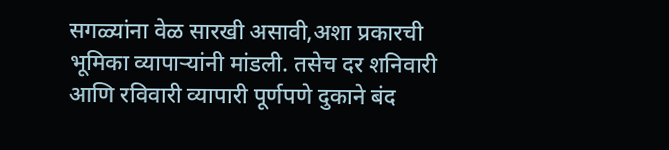सगळ्यांना वेळ सारखी असावी,अशा प्रकारची भूमिका व्यापाऱ्यांनी मांडली. तसेच दर शनिवारी आणि रविवारी व्यापारी पूर्णपणे दुकाने बंद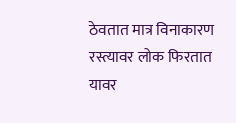ठेवतात मात्र विनाकारण रस्त्यावर लोक फिरतात यावर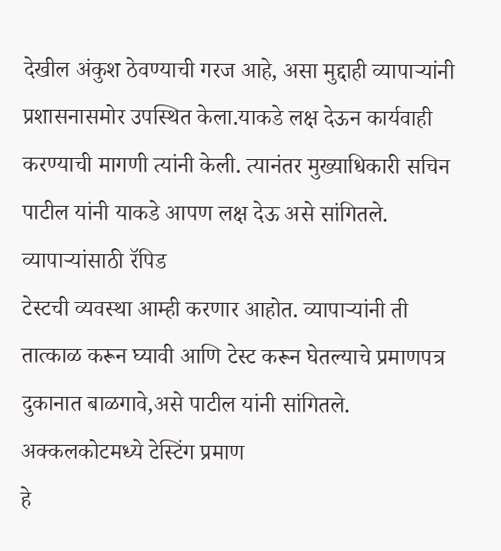देखील अंकुश ठेवण्याची गरज आहे, असा मुद्दाही व्यापाऱ्यांनी प्रशासनासमोर उपस्थित केला.याकडे लक्ष देऊन कार्यवाही करण्याची मागणी त्यांनी केली. त्यानंतर मुख्याधिकारी सचिन पाटील यांनी याकडे आपण लक्ष देऊ असे सांगितले. व्यापाऱ्यांसाठी रॅपिड
टेस्टची व्यवस्था आम्ही करणार आहोत. व्यापाऱ्यांनी ती तात्काळ करून घ्यावी आणि टेस्ट करून घेतल्याचे प्रमाणपत्र दुकानात बाळगावे,असे पाटील यांनी सांगितले. अक्कलकोटमध्ये टेस्टिंग प्रमाण
हे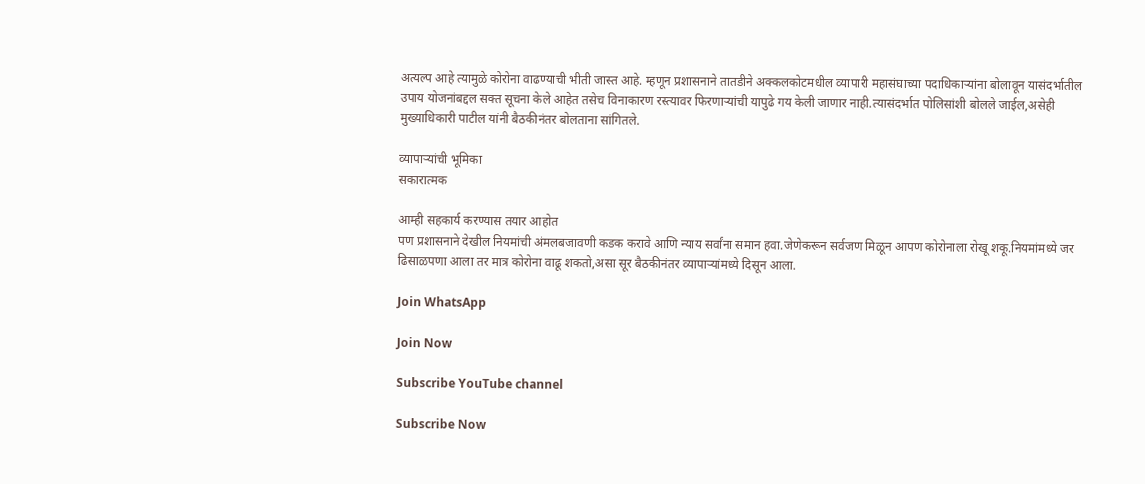अत्यल्प आहे त्यामुळे कोरोना वाढण्याची भीती जास्त आहे. म्हणून प्रशासनाने तातडीने अक्कलकोटमधील व्यापारी महासंघाच्या पदाधिकाऱ्यांना बोलावून यासंदर्भातील उपाय योजनांबद्दल सक्त सूचना केले आहेत तसेच विनाकारण रस्त्यावर फिरणाऱ्यांची यापुढे गय केली जाणार नाही.त्यासंदर्भात पोलिसांशी बोलले जाईल,असेही मुख्याधिकारी पाटील यांनी बैठकीनंतर बोलताना सांगितले.

व्यापाऱ्यांची भूमिका
सकारात्मक

आम्ही सहकार्य करण्यास तयार आहोत
पण प्रशासनाने देखील नियमांची अंमलबजावणी कडक करावे आणि न्याय सर्वांना समान हवा.जेणेकरून सर्वजण मिळून आपण कोरोनाला रोखू शकू.नियमांमध्ये जर ढिसाळपणा आला तर मात्र कोरोना वाढू शकतो,असा सूर बैठकीनंतर व्यापाऱ्यांमध्ये दिसून आला.

Join WhatsApp

Join Now

Subscribe YouTube channel

Subscribe Now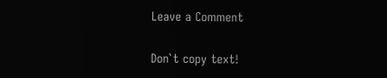Leave a Comment

Don`t copy text!